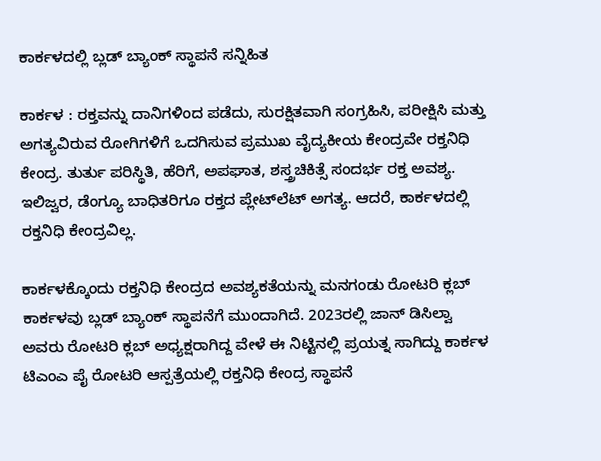ಕಾರ್ಕಳದಲ್ಲಿ ಬ್ಲಡ್‌ ಬ್ಯಾಂಕ್‌ ಸ್ಥಾಪನೆ ಸನ್ನಿಹಿತ

ಕಾರ್ಕಳ : ರಕ್ತವನ್ನು ದಾನಿಗಳಿಂದ ಪಡೆದು, ಸುರಕ್ಷಿತವಾಗಿ ಸಂಗ್ರಹಿಸಿ, ಪರೀಕ್ಷಿಸಿ ಮತ್ತು ಅಗತ್ಯವಿರುವ ರೋಗಿಗಳಿಗೆ ಒದಗಿಸುವ ಪ್ರಮುಖ ವೈದ್ಯಕೀಯ ಕೇಂದ್ರವೇ ರಕ್ತನಿಧಿ ಕೇಂದ್ರ. ತುರ್ತು ಪರಿಸ್ಥಿತಿ, ಹೆರಿಗೆ, ಅಪಘಾತ, ಶಸ್ತ್ರಚಿಕಿತ್ಸೆ ಸಂದರ್ಭ ರಕ್ತ ಅವಶ್ಯ. ಇಲಿಜ್ವರ, ಡೆಂಗ್ಯೂ ಬಾಧಿತರಿಗೂ ರಕ್ತದ ಪ್ಲೇಟ್‌ಲೆಟ್ ಅಗತ್ಯ. ಆದರೆ, ಕಾರ್ಕಳದಲ್ಲಿ ರಕ್ತನಿಧಿ ಕೇಂದ್ರವಿಲ್ಲ.

ಕಾರ್ಕಳಕ್ಕೊಂದು ರಕ್ತನಿಧಿ ಕೇಂದ್ರದ ಅವಶ್ಯಕತೆಯನ್ನು ಮನಗಂಡು ರೋಟರಿ ಕ್ಲಬ್‌ ಕಾರ್ಕಳವು ಬ್ಲಡ್‌ ಬ್ಯಾಂಕ್‌ ಸ್ಥಾಪನೆಗೆ ಮುಂದಾಗಿದೆ. 2023ರಲ್ಲಿ ಜಾನ್‌ ಡಿಸಿಲ್ವಾ ಅವರು ರೋಟರಿ ಕ್ಲಬ್‌ ಅಧ್ಯಕ್ಷರಾಗಿದ್ದ ವೇಳೆ ಈ ನಿಟ್ಟಿನಲ್ಲಿ ಪ್ರಯತ್ನ ಸಾಗಿದ್ದು ಕಾರ್ಕಳ ಟಿಎಂಎ ಪೈ ರೋಟರಿ ಆಸ್ಪತ್ರೆಯಲ್ಲಿ ರಕ್ತನಿಧಿ ಕೇಂದ್ರ ಸ್ಥಾಪನೆ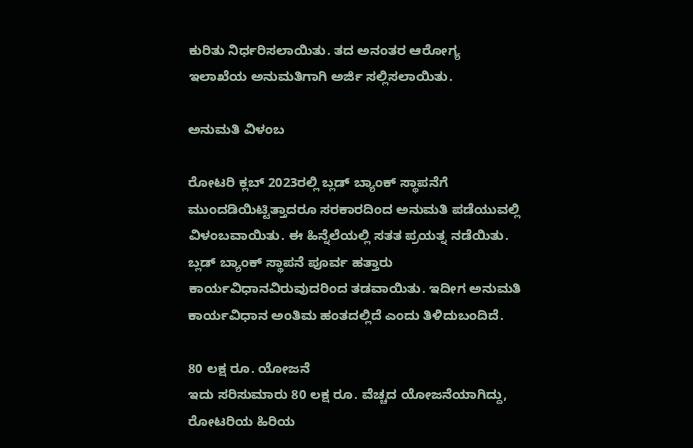ಕುರಿತು ನಿರ್ಧರಿಸಲಾಯಿತು. ತದ ಅನಂತರ ಆರೋಗ್ಯ ಇಲಾಖೆಯ ಅನುಮತಿಗಾಗಿ ಅರ್ಜಿ ಸಲ್ಲಿಸಲಾಯಿತು.

ಅನುಮತಿ ವಿಳಂಬ

ರೋಟರಿ ಕ್ಲಬ್‌ 2023ರಲ್ಲಿ ಬ್ಲಡ್‌ ಬ್ಯಾಂಕ್‌ ಸ್ಥಾಪನೆಗೆ ಮುಂದಡಿಯಿಟ್ಟಿತ್ತಾದರೂ ಸರಕಾರದಿಂದ ಅನುಮತಿ ಪಡೆಯುವಲ್ಲಿ ವಿಳಂಬವಾಯಿತು. ಈ ಹಿನ್ನೆಲೆಯಲ್ಲಿ ಸತತ ಪ್ರಯತ್ನ ನಡೆಯಿತು. ಬ್ಲಡ್‌ ಬ್ಯಾಂಕ್‌ ಸ್ಥಾಪನೆ ಪೂರ್ವ ಹತ್ತಾರು ಕಾರ್ಯವಿಧಾನವಿರುವುದರಿಂದ ತಡವಾಯಿತು. ಇದೀಗ ಅನುಮತಿ ಕಾರ್ಯವಿಧಾನ ಅಂತಿಮ ಹಂತದಲ್ಲಿದೆ ಎಂದು ತಿಳಿದುಬಂದಿದೆ.

80 ಲಕ್ಷ ರೂ. ಯೋಜನೆ
ಇದು ಸರಿಸುಮಾರು 80 ಲಕ್ಷ ರೂ. ವೆಚ್ಚದ ಯೋಜನೆಯಾಗಿದ್ದು, ರೋಟರಿಯ ಹಿರಿಯ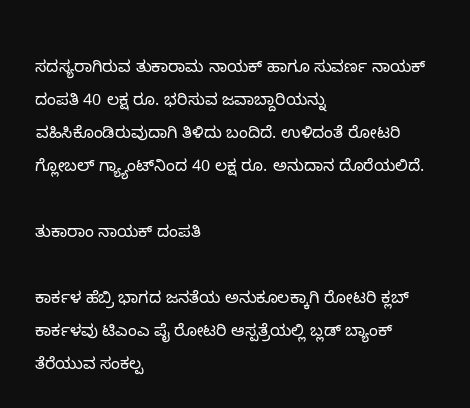ಸದಸ್ಯರಾಗಿರುವ ತುಕಾರಾಮ ನಾಯಕ್‌ ಹಾಗೂ ಸುವರ್ಣ ನಾಯಕ್‌ ದಂಪತಿ 40 ಲಕ್ಷ ರೂ. ಭರಿಸುವ ಜವಾಬ್ದಾರಿಯನ್ನು ವಹಿಸಿಕೊಂಡಿರುವುದಾಗಿ ತಿಳಿದು ಬಂದಿದೆ. ಉಳಿದಂತೆ ರೋಟರಿ ಗ್ಲೋಬಲ್‌ ಗ್ಯ್ಯಾಂಟ್‌ನಿಂದ 40 ಲಕ್ಷ ರೂ. ಅನುದಾನ ದೊರೆಯಲಿದೆ.

ತುಕಾರಾಂ ನಾಯಕ್ ದಂಪತಿ

ಕಾರ್ಕಳ ಹೆಬ್ರಿ ಭಾಗದ ಜನತೆಯ ಅನುಕೂಲಕ್ಕಾಗಿ ರೋಟರಿ ಕ್ಲಬ್‌ ಕಾರ್ಕಳವು ಟಿಎಂಎ ಪೈ ರೋಟರಿ ಆಸ್ಪತ್ರೆಯಲ್ಲಿ ಬ್ಲಡ್‌ ಬ್ಯಾಂಕ್‌ ತೆರೆಯುವ ಸಂಕಲ್ಪ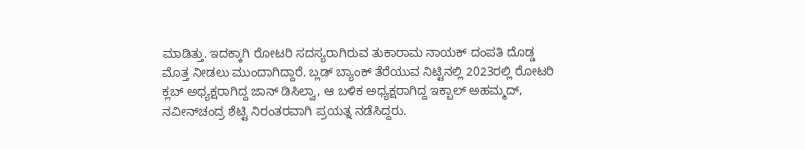ಮಾಡಿತ್ತು. ಇದಕ್ಕಾಗಿ ರೋಟರಿ ಸದಸ್ಯರಾಗಿರುವ ತುಕಾರಾಮ ನಾಯಕ್‌ ದಂಪತಿ ದೊಡ್ಡ ಮೊತ್ತ ನೀಡಲು ಮುಂದಾಗಿದ್ದಾರೆ. ಬ್ಲಡ್‌ ಬ್ಯಾಂಕ್‌ ತೆರೆಯುವ ನಿಟ್ಟಿನಲ್ಲಿ 2023ರಲ್ಲಿ ರೋಟರಿ ಕ್ಲಬ್‌ ಅಧ್ಯಕ್ಷರಾಗಿದ್ದ ಜಾನ್‌ ಡಿಸಿಲ್ವಾ, ಆ ಬಳಿಕ ಅಧ್ಯಕ್ಷರಾಗಿದ್ದ ಇಕ್ಬಾಲ್‌ ಅಹಮ್ಮದ್‌, ನವೀನ್‌ಚಂದ್ರ ಶೆಟ್ಟಿ ನಿರಂತರವಾಗಿ ಪ್ರಯತ್ನ ನಡೆಸಿದ್ದರು.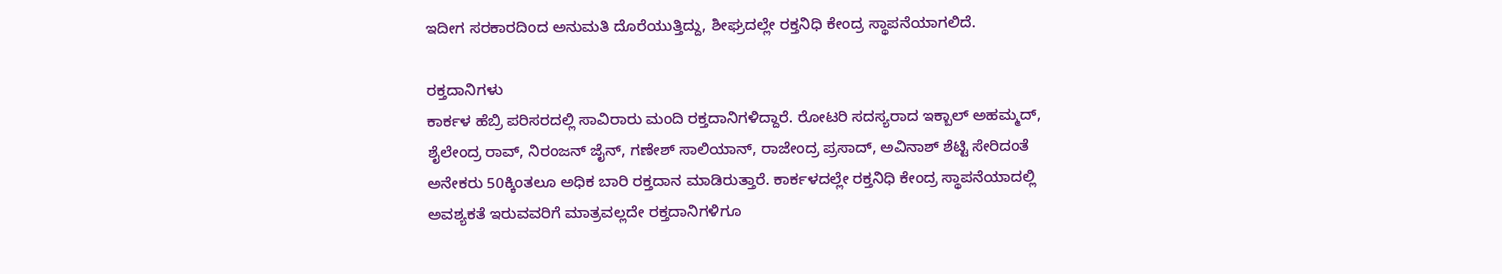ಇದೀಗ ಸರಕಾರದಿಂದ ಅನುಮತಿ ದೊರೆಯುತ್ತಿದ್ದು, ಶೀಘ್ರದಲ್ಲೇ ರಕ್ತನಿಧಿ ಕೇಂದ್ರ ಸ್ಥಾಪನೆಯಾಗಲಿದೆ.

ರಕ್ತದಾನಿಗಳು
ಕಾರ್ಕಳ ಹೆಬ್ರಿ ಪರಿಸರದಲ್ಲಿ ಸಾವಿರಾರು ಮಂದಿ ರಕ್ತದಾನಿಗಳಿದ್ದಾರೆ. ರೋಟರಿ ಸದಸ್ಯರಾದ ಇಕ್ಬಾಲ್‌ ಅಹಮ್ಮದ್, ಶೈಲೇಂದ್ರ‌ ರಾವ್‌, ನಿರಂಜನ್‌ ಜೈನ್‌, ಗಣೇಶ್‌ ಸಾಲಿಯಾನ್‌, ರಾಜೇಂದ್ರ ಪ್ರಸಾದ್‌, ಅವಿನಾಶ್‌ ಶೆಟ್ಟಿ ಸೇರಿದಂತೆ ಅನೇಕರು 50ಕ್ಕಿಂತಲೂ ಅಧಿಕ ಬಾರಿ ರಕ್ತದಾನ ಮಾಡಿರುತ್ತಾರೆ. ಕಾರ್ಕಳದಲ್ಲೇ ರಕ್ತನಿಧಿ ಕೇಂದ್ರ ಸ್ಥಾಪನೆಯಾದಲ್ಲಿ ಅವಶ್ಯಕತೆ ಇರುವವರಿಗೆ ಮಾತ್ರವಲ್ಲದೇ ರಕ್ತದಾನಿಗಳಿಗೂ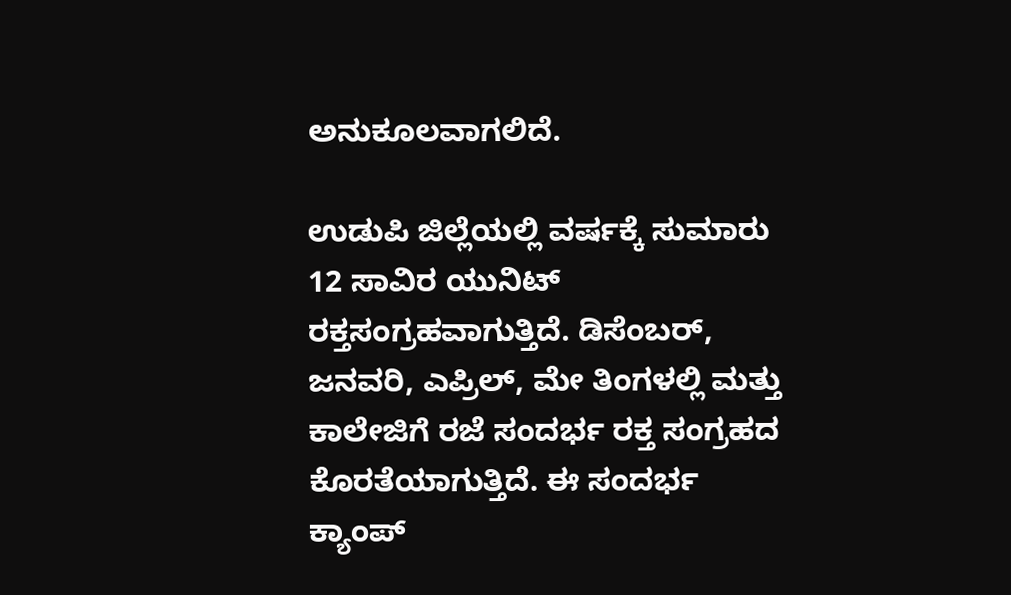ಅನುಕೂಲವಾಗಲಿದೆ.

ಉಡುಪಿ ಜಿಲ್ಲೆಯಲ್ಲಿ ವರ್ಷಕ್ಕೆ ಸುಮಾರು 12 ಸಾವಿರ ಯುನಿಟ್‌ ರಕ್ತಸಂಗ್ರಹವಾಗುತ್ತಿದೆ. ಡಿಸೆಂಬರ್‌, ಜನವರಿ, ಎಪ್ರಿಲ್‌, ಮೇ ತಿಂಗಳಲ್ಲಿ ಮತ್ತು ಕಾಲೇಜಿಗೆ ರಜೆ ಸಂದರ್ಭ ರಕ್ತ ಸಂಗ್ರಹದ ಕೊರತೆಯಾಗುತ್ತಿದೆ. ಈ ಸಂದರ್ಭ ಕ್ಯಾಂಪ್‌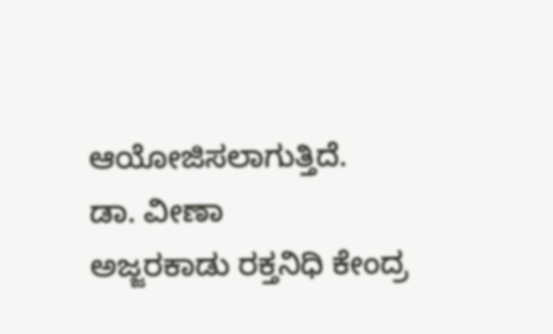ಆಯೋಜಿಸಲಾಗುತ್ತಿದೆ.
ಡಾ. ವೀಣಾ
ಅಜ್ಜರಕಾಡು ರಕ್ತನಿಧಿ ಕೇಂದ್ರ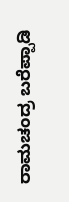ರಾಮಚಂದ್ರ ಬರೆಪ್ಪಾಡಿ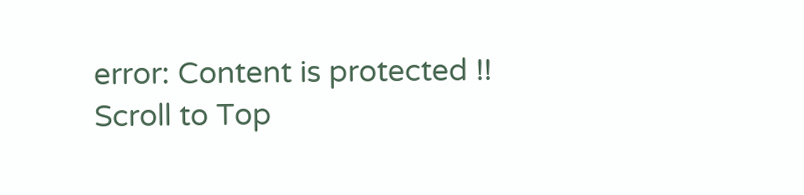error: Content is protected !!
Scroll to Top